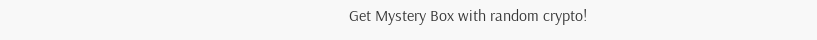Get Mystery Box with random crypto!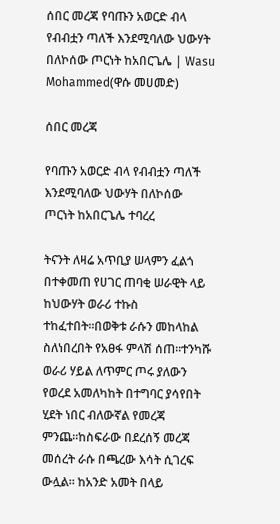ሰበር መረጃ የባጡን አወርድ ብላ የብብቷን ጣለች እንደሚባለው ህውሃት በለኮሰው ጦርነት ከአበርጌሌ | Wasu Mohammed(ዋሱ መሀመድ)

ሰበር መረጃ

የባጡን አወርድ ብላ የብብቷን ጣለች እንደሚባለው ህውሃት በለኮሰው ጦርነት ከአበርጌሌ ተባረረ

ትናንት ለዛሬ አጥቢያ ሠላምን ፈልጎ በተቀመጠ የሀገር ጠባቂ ሠራዊት ላይ ከህውሃት ወራሪ ተኩስ ተከፈተበት።በወቅቱ ራሱን መከላከል ስለነበረበት የአፀፋ ምላሽ ሰጠ።ተንካሹ ወራሪ ሃይል ለጥምር ጦሩ ያለውን የወረደ አመለካከት በተግባር ያሳየበት ሂደት ነበር ብለውኛል የመረጃ ምንጨ።ከስፍራው በደረሰኝ መረጃ መሰረት ራሱ በጫረው እሳት ሲገረፍ ውሏል። ከአንድ አመት በላይ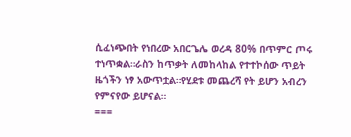ሲፈነጭበት የነበረው አበርጌሌ ወረዳ 80% በጥምር ጦሩ ተነጥቋል።ራስን ከጥቃት ለመከላከል የተተኮሰው ጥይት ዜጎችን ነፃ አውጥቷል።የሂደቱ መጨረሻ የት ይሆን አብረን የምናየው ይሆናል።
===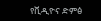የቪዲዮና ድምፅ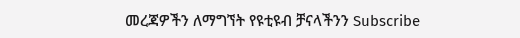መረጃዎችን ለማግኘት የዩቲዩብ ቻናላችንን Subscribe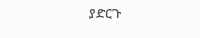ያድርጉ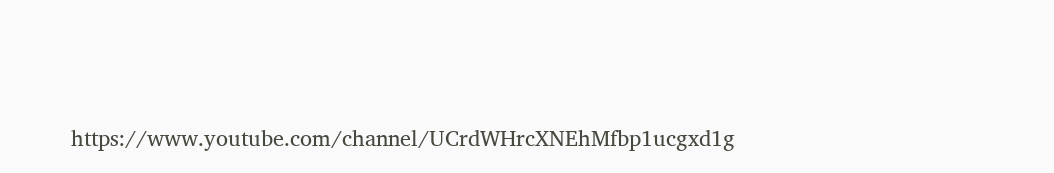https://www.youtube.com/channel/UCrdWHrcXNEhMfbp1ucgxd1g